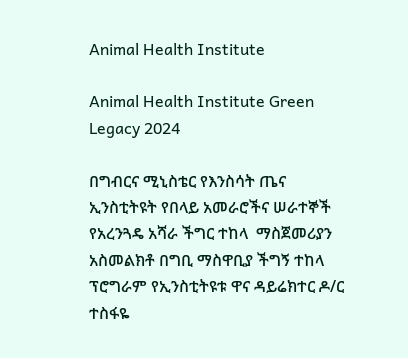Animal Health Institute

Animal Health Institute Green Legacy 2024

በግብርና ሚኒስቴር የእንስሳት ጤና ኢንስቲትዩት የበላይ አመራሮችና ሠራተኞች የአረንጓዴ አሻራ ችግር ተከላ  ማስጀመሪያን አስመልክቶ በግቢ ማስዋቢያ ችግኝ ተከላ ፕሮግራም የኢንስቲትዩቱ ዋና ዳይሬክተር ዶ/ር ተስፋዬ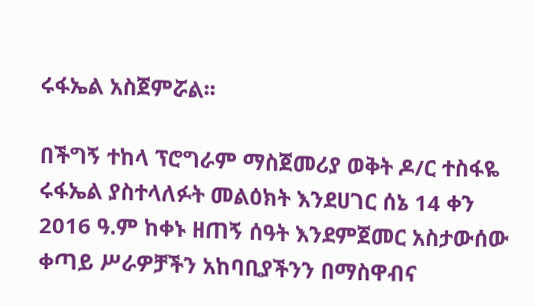ሩፋኤል አስጀምሯል፡፡

በችግኝ ተከላ ፕሮግራም ማስጀመሪያ ወቅት ዶ/ር ተስፋዬ ሩፋኤል ያስተላለፉት መልዕክት እንደሀገር ሰኔ 14 ቀን 2016 ዓ.ም ከቀኑ ዘጠኝ ሰዓት እንደምጀመር አስታውሰው ቀጣይ ሥራዎቻችን አከባቢያችንን በማስዋብና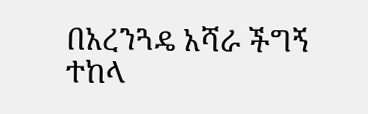በአረንጓዴ አሻራ ችግኝ ተከላ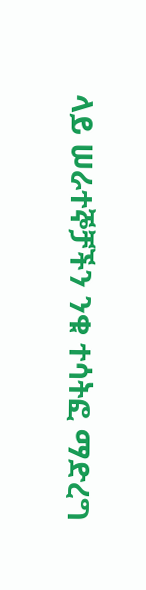ላይ ሠራተኞቻችን ንቁ ተሳትፎ ማድረግ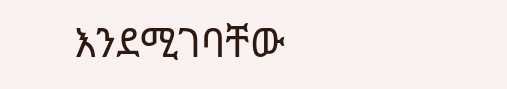እንደሚገባቸው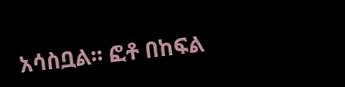አሳስቧል፡፡ ፎቶ በከፍል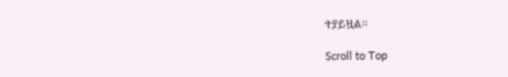ተያይዟል፡፡

Scroll to Top